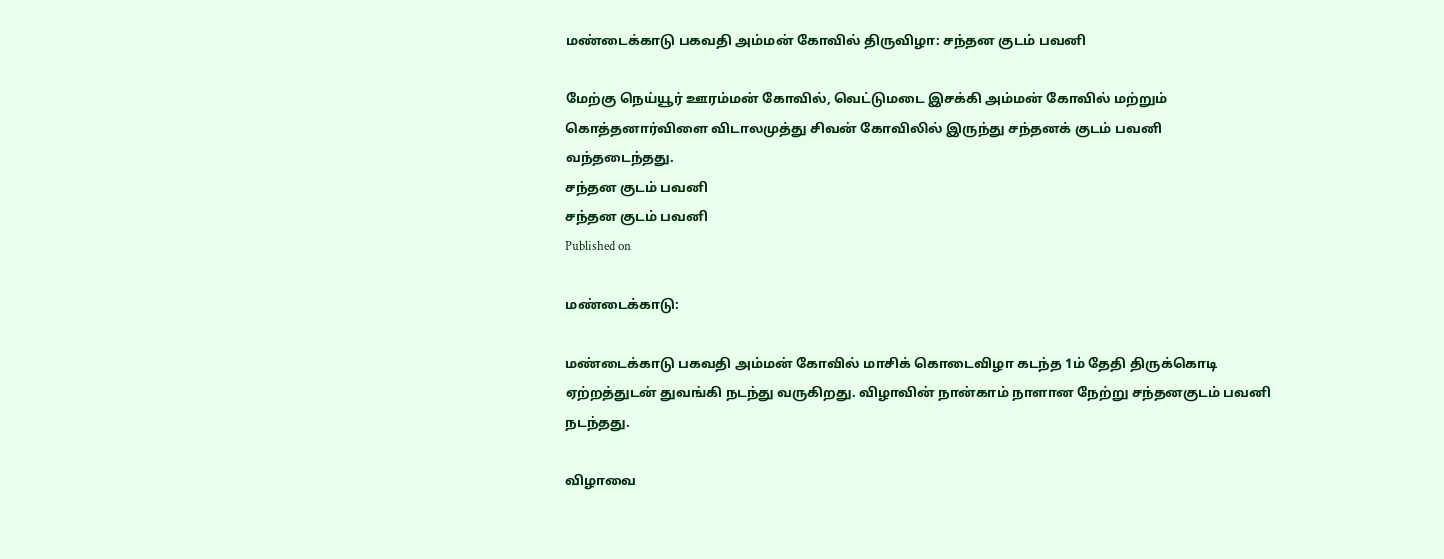மண்டைக்காடு பகவதி அம்மன் கோவில் திருவிழா: சந்தன குடம் பவனி

மேற்கு நெய்யூர் ஊரம்மன் கோவில், வெட்டுமடை இசக்கி அம்மன் கோவில் மற்றும் கொத்தனார்விளை விடாலமுத்து சிவன் கோவிலில் இருந்து சந்தனக் குடம் பவனி வந்தடைந்தது.
சந்தன குடம் பவனி
சந்தன குடம் பவனி
Published on

மண்டைக்காடு:

மண்டைக்காடு பகவதி அம்மன் கோவில் மாசிக் கொடைவிழா கடந்த 1ம் தேதி திருக்கொடி ஏற்றத்துடன் துவங்கி நடந்து வருகிறது. விழாவின் நான்காம் நாளான நேற்று சந்தனகுடம் பவனி நடந்தது.

விழாவை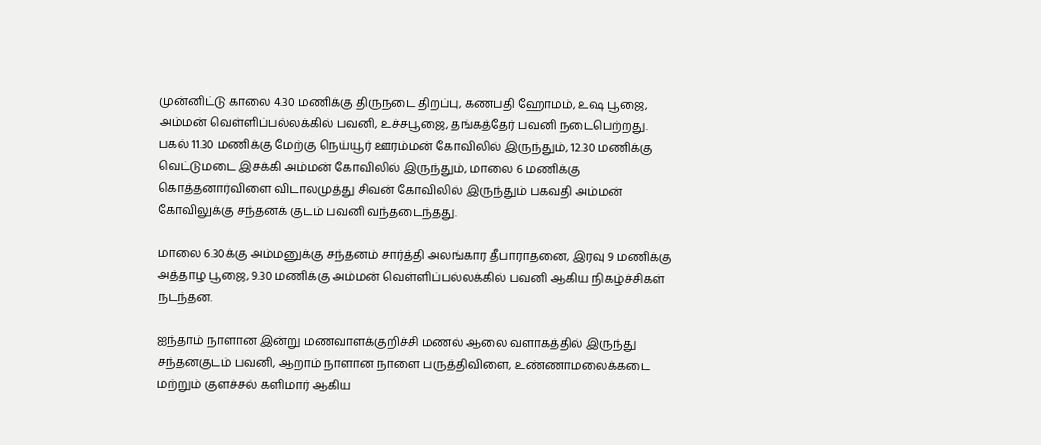முன்னிட்டு காலை 4.30 மணிக்கு திருநடை திறப்பு, கணபதி ஹோமம், உஷ பூஜை, அம்மன் வெள்ளிப்பல்லக்கில் பவனி, உச்சபூஜை, தங்கத்தேர் பவனி நடைபெற்றது. பகல் 11.30 மணிக்கு மேற்கு நெய்யூர் ஊரம்மன் கோவிலில் இருந்தும், 12.30 மணிக்கு வெட்டுமடை இசக்கி அம்மன் கோவிலில் இருந்தும், மாலை 6 மணிக்கு கொத்தனார்விளை விடாலமுத்து சிவன் கோவிலில் இருந்தும் பகவதி அம்மன் கோவிலுக்கு சந்தனக் குடம் பவனி வந்தடைந்தது.

மாலை 6.30க்கு அம்மனுக்கு சந்தனம் சார்த்தி அலங்கார தீபாராதனை, இரவு 9 மணிக்கு அத்தாழ பூஜை, 9.30 மணிக்கு அம்மன் வெள்ளிப்பல்லக்கில் பவனி ஆகிய நிகழ்ச்சிகள் நடந்தன.

ஐந்தாம் நாளான இன்று மணவாளக்குறிச்சி மணல் ஆலை வளாகத்தில் இருந்து சந்தனகுடம் பவனி, ஆறாம் நாளான நாளை பருத்திவிளை, உண்ணாமலைக்கடை மற்றும் குளச்சல் களிமார் ஆகிய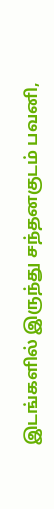இடங்களில் இருந்து சந்தனகுடம் பவனி,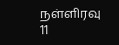நள்ளிரவு 11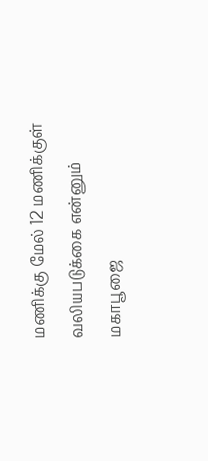மணிக்கு மேல் 12 மணிக்குள் வலியபடுக்கை என்னும் மகாபூஜை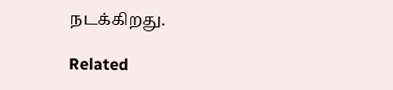நடக்கிறது.

Related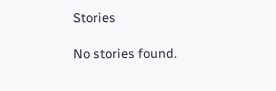Stories

No stories found.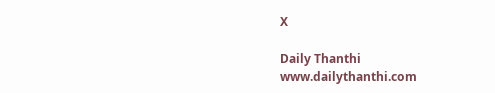X

Daily Thanthi
www.dailythanthi.com